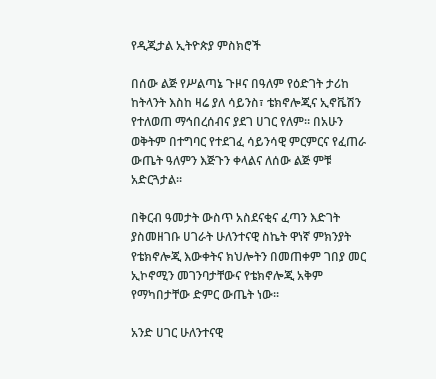የዲጂታል ኢትዮጵያ ምስክሮች

በሰው ልጅ የሥልጣኔ ጉዞና በዓለም የዕድገት ታሪከ ከትላንት እስከ ዛሬ ያለ ሳይንስ፣ ቴክኖሎጂና ኢኖቬሽን የተለወጠ ማኅበረሰብና ያደገ ሀገር የለም። በአሁን ወቅትም በተግባር የተደገፈ ሳይንሳዊ ምርምርና የፈጠራ ውጤት ዓለምን እጅጉን ቀላልና ለሰው ልጅ ምቹ አድርጓታል፡፡

በቅርብ ዓመታት ውስጥ አስደናቂና ፈጣን እድገት ያስመዘገቡ ሀገራት ሁለንተናዊ ስኬት ዋነኛ ምክንያት የቴክኖሎጂ እውቀትና ክህሎትን በመጠቀም ገበያ መር ኢኮኖሚን መገንባታቸውና የቴክኖሎጂ አቅም የማካበታቸው ድምር ውጤት ነው፡፡

አንድ ሀገር ሁለንተናዊ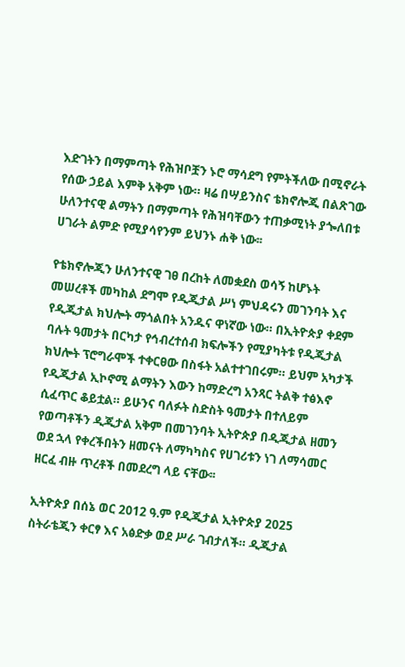እድገትን በማምጣት የሕዝቦቿን ኑሮ ማሳደግ የምትችለው በሚኖራት የሰው ኃይል እምቅ አቅም ነው። ዛሬ በሣይንስና ቴክኖሎጂ በልጽገው ሁለንተናዊ ልማትን በማምጣት የሕዝባቸውን ተጠቃሚነት ያጐለበቱ ሀገራት ልምድ የሚያሳየንም ይህንኑ ሐቅ ነው፡፡

የቴክኖሎጂን ሁለንተናዊ ገፀ በረከት ለመቋደስ ወሳኝ ከሆኑት መሠረቶች መካከል ደግሞ የዲጂታል ሥነ ምህዳሩን መገንባት እና የዲጂታል ክህሎት ማጎልበት አንዱና ዋነኛው ነው። በኢትዮጵያ ቀደም ባሉት ዓመታት በርካታ የኅብረተሰብ ክፍሎችን የሚያካትቱ የዲጂታል ክህሎት ፕሮግራሞች ተቀርፀው በስፋት አልተተገበሩም። ይህም አካታች የዲጂታል ኢኮኖሚ ልማትን እውን ከማድረግ አንጻር ትልቅ ተፅእኖ ሲፈጥር ቆይቷል። ይሁንና ባለፉት ስድስት ዓመታት በተለይም የወጣቶችን ዲጂታል አቅም በመገንባት ኢትዮጵያ በዲጂታል ዘመን ወደ ኋላ የቀረችበትን ዘመናት ለማካካስና የሀገሪቱን ነገ ለማሳመር ዘርፈ ብዙ ጥረቶች በመደረግ ላይ ናቸው፡፡

ኢትዮጵያ በሰኔ ወር 2012 ዓ.ም የዲጂታል ኢትዮጵያ 2025 ስትራቴጂን ቀርፃ እና አፅድቃ ወደ ሥራ ገብታለች። ዲጂታል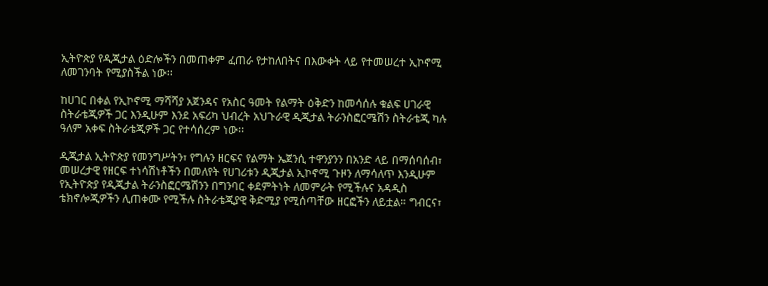ኢትዮጵያ የዲጂታል ዕድሎችን በመጠቀም ፈጠራ የታከለበትና በእውቀት ላይ የተመሠረተ ኢኮኖሚ ለመገንባት የሚያስችል ነው፡፡

ከሀገር በቀል የኢኮኖሚ ማሻሻያ አጀንዳና የአስር ዓመት የልማት ዕቅድን ከመሳሰሉ ቁልፍ ሀገራዊ ስትራቴጂዎች ጋር እንዲሁም እንደ አፍሪካ ህብረት አህጉራዊ ዲጂታል ትራንስፎርሜሽን ስትራቴጂ ካሉ ዓለም አቀፍ ስትራቴጂዎች ጋር የተሳሰረም ነው፡፡

ዲጂታል ኢትዮጵያ የመንግሥትን፣ የግሉን ዘርፍና የልማት ኤጀንሲ ተዋንያንን በአንድ ላይ በማሰባሰብ፣ መሠረታዊ የዘርፍ ተነሳሽነቶችን በመለየት የሀገሪቱን ዲጂታል ኢኮኖሚ ጉዞን ለማሳለጥ እንዲሁም የኢትዮጵያ የዲጂታል ትራንስፎርሜሽንን በግንባር ቀደምትነት ለመምራት የሚችሉና አዳዲስ ቴክኖሎጂዎችን ሊጠቀሙ የሚችሉ ስትራቴጂያዊ ቅድሚያ የሚሰጣቸው ዘርፎችን ለይቷል። ግብርና፣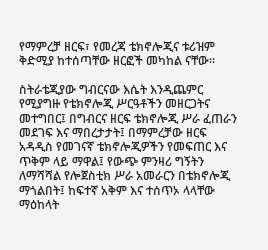የማምረቻ ዘርፍ፣ የመረጃ ቴክኖሎጂና ቱሪዝም ቅድሚያ ከተሰጣቸው ዘርፎች መካከል ናቸው።

ስትራቴጂያው ግብርናው እሴት እንዲጨምር የሚያግዙ የቴክኖሎጂ ሥርዓቶችን መዘርጋትና መተግበር፤ በግብርና ዘርፍ ቴክኖሎጂ ሥራ ፈጠራን መደገፍ እና ማበረታታት፤ በማምረቻው ዘርፍ አዳዲስ የመገናኛ ቴክኖሎጂዎችን የመፍጠር እና ጥቅም ላይ ማዋል፤ የውጭ ምንዛሪ ግኝትን ለማሻሻል የሎጀስቲክ ሥራ አመራርን በቴክኖሎጂ ማጎልበት፤ ከፍተኛ አቅም እና ተሰጥኦ ላላቸው ማዕከላት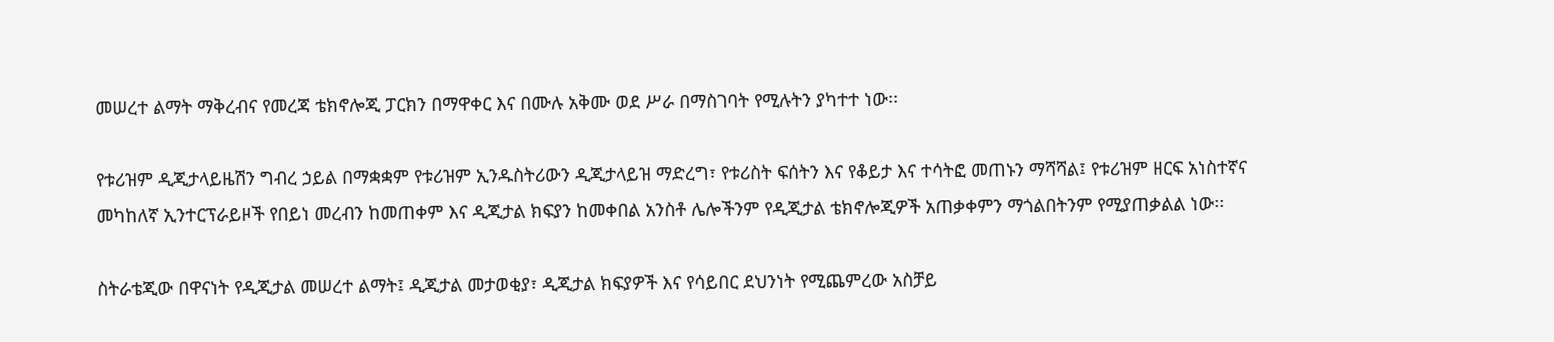መሠረተ ልማት ማቅረብና የመረጃ ቴክኖሎጂ ፓርክን በማዋቀር እና በሙሉ አቅሙ ወደ ሥራ በማስገባት የሚሉትን ያካተተ ነው፡፡

የቱሪዝም ዲጂታላይዜሽን ግብረ ኃይል በማቋቋም የቱሪዝም ኢንዱስትሪውን ዲጂታላይዝ ማድረግ፣ የቱሪስት ፍሰትን እና የቆይታ እና ተሳትፎ መጠኑን ማሻሻል፤ የቱሪዝም ዘርፍ አነስተኛና መካከለኛ ኢንተርፕራይዞች የበይነ መረብን ከመጠቀም እና ዲጂታል ክፍያን ከመቀበል አንስቶ ሌሎችንም የዲጂታል ቴክኖሎጂዎች አጠቃቀምን ማጎልበትንም የሚያጠቃልል ነው፡፡

ስትራቴጂው በዋናነት የዲጂታል መሠረተ ልማት፤ ዲጂታል መታወቂያ፣ ዲጂታል ክፍያዎች እና የሳይበር ደህንነት የሚጨምረው አስቻይ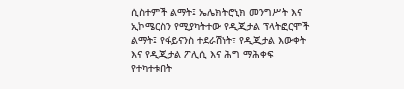ሲስተምች ልማት፤ ኤሌክትሮኒክ መንግሥት እና ኢኮሜርስን የሚያካትተው የዲጂታል ፕላትፎርሞች ልማት፤ የፋይናንስ ተደራሽነት፣ የዲጂታል እውቀት እና የዲጂታል ፖሊሲ እና ሕግ ማሕቀፍ የተካተቱበት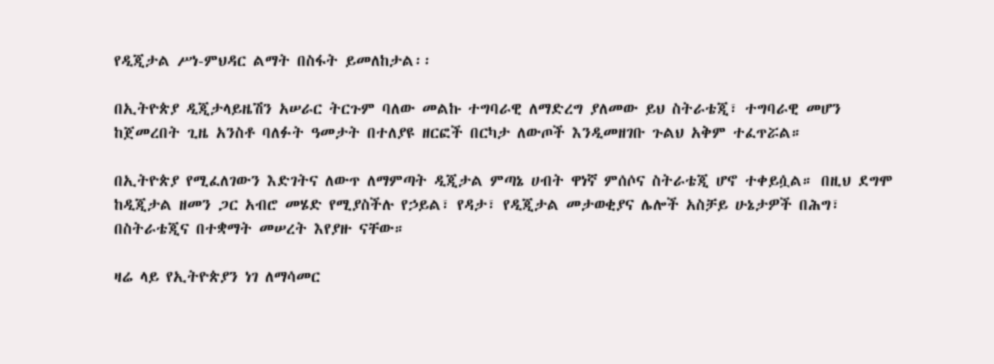የዲጂታል ሥነ-ምህዳር ልማት በስፋት ይመለከታል፡፡

በኢትዮጵያ ዲጂታላይዜሽን አሠራር ትርጉም ባለው መልኩ ተግባራዊ ለማድረግ ያለመው ይህ ስትራቴጂ፣ ተግባራዊ መሆን ከጀመረበት ጊዜ አንስቶ ባለፉት ዓመታት በተለያዩ ዘርፎች በርካታ ለውጦች እንዲመዘገቡ ጉልህ አቅም ተፈጥሯል።

በኢትዮጵያ የሚፈለገውን እድገትና ለውጥ ለማምጣት ዲጂታል ምጣኔ ሀብት ዋነኛ ምሰሶና ስትራቴጂ ሆኖ ተቀይሷል። በዚህ ደግሞ ከዲጂታል ዘመን ጋር አብሮ መሄድ የሚያስችሉ የኃይል፣ የዳታ፣ የዲጂታል መታወቂያና ሌሎች አስቻይ ሁኔታዎች በሕግ፣ በስትራቴጂና በተቋማት መሠረት እየያዙ ናቸው።

ዛሬ ላይ የኢትዮጵያን ነገ ለማሳመር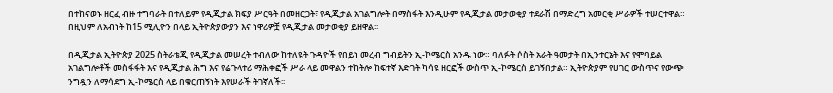በተከናወኑ ዘርፈ ብዙ ተግባራት በተለይም የዲጂታል ክፍያ ሥርዓት በመዘርጋት፣ የዲጂታል አገልግሎት በማስፋት እንዲሁም የዲጂታል መታወቂያ ተደራሽ በማድረግ አመርቂ ሥራዎች ተሠርተዋል። በዚህም ለአብነት ከ15 ሚሊዮን በላይ ኢትዮጵያውያን እና ነዋሪዎቿ የዲጂታል መታወቂያ ይዘዋል፡፡

በዲጂታል ኢትዮጵያ 2025 ስትራቴጂ የዲጂታል መሠረት ተብለው ከተለዩት ጉዳዮች የበይነ መረብ ግብይትን ኢ-ኮሜርስ አንዱ ነው። ባለፉት ሶስት አራት ዓመታት በኢንተርኔት እና የሞባይል አገልግሎቶች መስፋፋት እና የዲጂታል ሕግ እና የሬጉላተሪ ማሕቀፎች ሥራ ላይ መዋልን ተከትሎ ከፍተኛ እድገት ካሳዩ ዘርፎች ውስጥ ኢ-ኮሜርስ ይገኝበታል። ኢትዮጵያም የሀገር ውስጥና የውጭ ንግዷን ለማሳደግ ኢ-ኮሜርስ ላይ በቁርጠኝነት እየሠራች ትገኛለች፡፡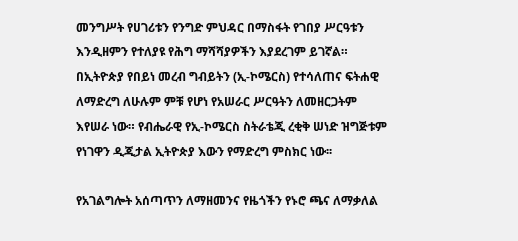መንግሥት የሀገሪቱን የንግድ ምህዳር በማስፋት የገበያ ሥርዓቱን እንዲዘምን የተለያዩ የሕግ ማሻሻያዎችን እያደረገም ይገኛል። በኢትዮጵያ የበይነ መረብ ግብይትን (ኢ-ኮሜርስ) የተሳለጠና ፍትሐዊ ለማድረግ ለሁሉም ምቹ የሆነ የአሠራር ሥርዓትን ለመዘርጋትም እየሠራ ነው። የብሔራዊ የኢ-ኮሜርስ ስትራቴጂ ረቂቅ ሠነድ ዝግጅቱም የነገዋን ዲጂታል ኢትዮጵያ እውን የማድረግ ምስክር ነው፡፡

የአገልግሎት አሰጣጥን ለማዘመንና የዜጎችን የኑሮ ጫና ለማቃለል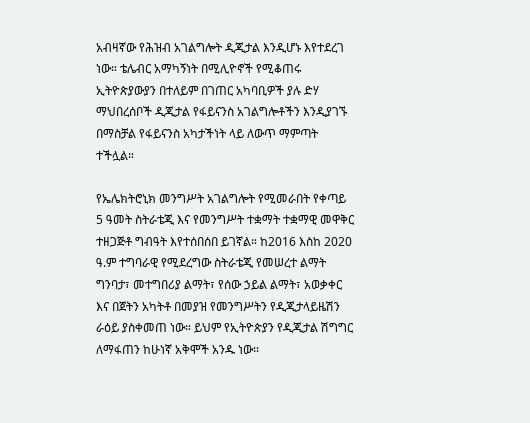አብዛኛው የሕዝብ አገልግሎት ዲጂታል እንዲሆኑ እየተደረገ ነው። ቴሌብር አማካኝነት በሚሊዮኖች የሚቆጠሩ ኢትዮጵያውያን በተለይም በገጠር አካባቢዎች ያሉ ድሃ ማህበረሰቦች ዲጂታል የፋይናንስ አገልግሎቶችን እንዲያገኙ በማስቻል የፋይናንስ አካታችነት ላይ ለውጥ ማምጣት ተችሏል።

የኤሌክትሮኒክ መንግሥት አገልግሎት የሚመራበት የቀጣይ 5 ዓመት ስትራቴጂ እና የመንግሥት ተቋማት ተቋማዊ መዋቅር ተዘጋጅቶ ግብዓት እየተሰበሰበ ይገኛል። ከ2016 እስከ 2020 ዓ.ም ተግባራዊ የሚደረግው ስትራቴጂ የመሠረተ ልማት ግንባታ፣ መተግበሪያ ልማት፣ የሰው ኃይል ልማት፣ አወቃቀር እና በጀትን አካትቶ በመያዝ የመንግሥትን የዲጂታላይዜሽን ራዕይ ያስቀመጠ ነው። ይህም የኢትዮጵያን የዲጂታል ሽግግር ለማፋጠን ከሁነኛ አቅሞች አንዱ ነው፡፡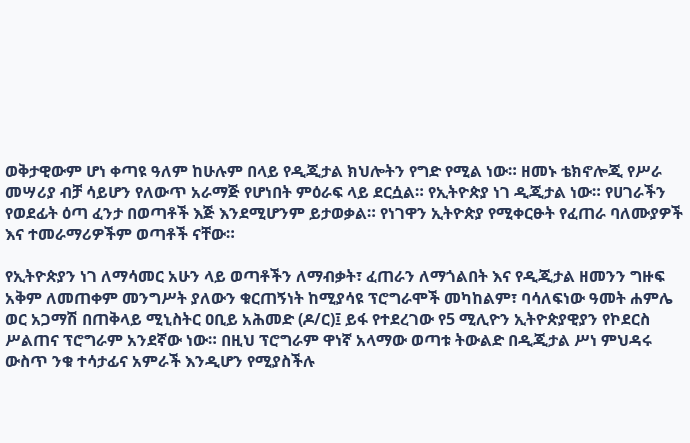ወቅታዊውም ሆነ ቀጣዩ ዓለም ከሁሉም በላይ የዲጂታል ክህሎትን የግድ የሚል ነው። ዘመኑ ቴክኖሎጂ የሥራ መሣሪያ ብቻ ሳይሆን የለውጥ አራማጅ የሆነበት ምዕራፍ ላይ ደርሷል። የኢትዮጵያ ነገ ዲጂታል ነው። የሀገራችን የወደፊት ዕጣ ፈንታ በወጣቶች እጅ እንደሚሆንም ይታወቃል። የነገዋን ኢትዮጵያ የሚቀርፁት የፈጠራ ባለሙያዎች እና ተመራማሪዎችም ወጣቶች ናቸው።

የኢትዮጵያን ነገ ለማሳመር አሁን ላይ ወጣቶችን ለማብቃት፣ ፈጠራን ለማጎልበት እና የዲጂታል ዘመንን ግዙፍ አቅም ለመጠቀም መንግሥት ያለውን ቁርጠኝነት ከሚያሳዩ ፕሮግራሞች መካከልም፣ ባሳለፍነው ዓመት ሐምሌ ወር አጋማሽ በጠቅላይ ሚኒስትር ዐቢይ አሕመድ (ዶ/ር)፤ ይፋ የተደረገው የ5 ሚሊዮን ኢትዮጵያዊያን የኮደርስ ሥልጠና ፕሮግራም አንደኛው ነው። በዚህ ፕሮግራም ዋነኛ አላማው ወጣቱ ትውልድ በዲጂታል ሥነ ምህዳሩ ውስጥ ንቁ ተሳታፊና አምራች እንዲሆን የሚያስችሉ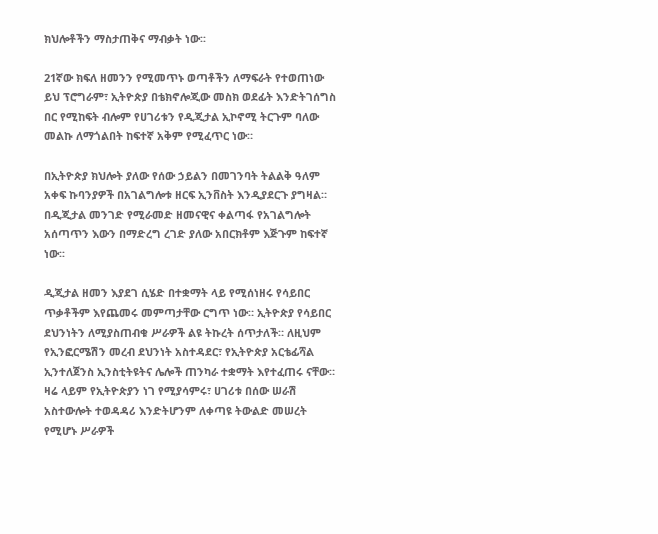ክህሎቶችን ማስታጠቅና ማብቃት ነው፡፡

21ኛው ክፍለ ዘመንን የሚመጥኑ ወጣቶችን ለማፍራት የተወጠነው ይህ ፕሮግራም፣ ኢትዮጵያ በቴክኖሎጂው መስክ ወደፊት እንድትገሰግስ በር የሚከፍት ብሎም የሀገሪቱን የዲጂታል ኢኮኖሚ ትርጉም ባለው መልኩ ለማጎልበት ከፍተኛ አቅም የሚፈጥር ነው።

በኢትዮጵያ ክህሎት ያለው የሰው ኃይልን በመገንባት ትልልቅ ዓለም አቀፍ ኩባንያዎች በአገልግሎቱ ዘርፍ ኢንቨስት እንዲያደርጉ ያግዛል። በዲጂታል መንገድ የሚራመድ ዘመናዊና ቀልጣፋ የአገልግሎት አሰጣጥን እውን በማድረግ ረገድ ያለው አበርክቶም እጅጉም ከፍተኛ ነው፡፡

ዲጂታል ዘመን እያደገ ሲሄድ በተቋማት ላይ የሚሰነዘሩ የሳይበር ጥቃቶችም እየጨመሩ መምጣታቸው ርግጥ ነው። ኢትዮጵያ የሳይበር ደህንነትን ለሚያስጠብቁ ሥራዎች ልዩ ትኩረት ሰጥታለች። ለዚህም የኢንፎርሜሽን መረብ ደህንነት አስተዳደር፣ የኢትዮጵያ አርቴፊሻል ኢንተለጀንስ ኢንስቲትዩትና ሌሎች ጠንካራ ተቋማት እየተፈጠሩ ናቸው። ዛሬ ላይም የኢትዮጵያን ነገ የሚያሳምሩ፣ ሀገሪቱ በሰው ሠራሽ አስተውሎት ተወዳዳሪ እንድትሆንም ለቀጣዩ ትውልድ መሠረት የሚሆኑ ሥራዎች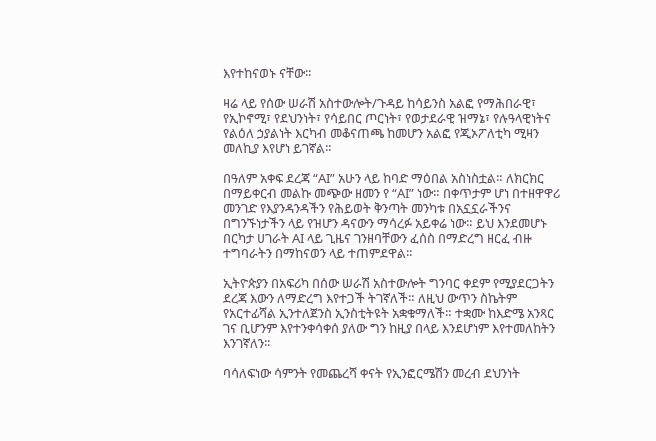እየተከናወኑ ናቸው፡፡

ዛሬ ላይ የሰው ሠራሽ አስተውሎት/ጉዳይ ከሳይንስ አልፎ የማሕበራዊ፣ የኢኮኖሚ፣ የደህንነት፣ የሳይበር ጦርነት፣ የወታደራዊ ዝማኔ፣ የሉዓላዊነትና የልዕለ ኃያልነት እርካብ መቆናጠጫ ከመሆን አልፎ የጂኦፖለቲካ ሚዛን መለኪያ እየሆነ ይገኛል፡፡

በዓለም አቀፍ ደረጃ “AI” አሁን ላይ ከባድ ማዕበል አስነስቷል። ለክርክር በማይቀርብ መልኩ መጭው ዘመን የ “AI” ነው። በቀጥታም ሆነ በተዘዋዋሪ መንገድ የእያንዳንዳችን የሕይወት ቅንጣት መንካቱ በአኗኗራችንና በግንኙነታችን ላይ የዝሆን ዳናውን ማሳረፉ አይቀሬ ነው። ይህ እንደመሆኑ በርካታ ሀገራት AI ላይ ጊዜና ገንዘባቸውን ፈሰስ በማድረግ ዘርፈ ብዙ ተግባራትን በማከናወን ላይ ተጠምደዋል፡፡

ኢትዮጵያን በአፍሪካ በሰው ሠራሽ አስተውሎት ግንባር ቀደም የሚያደርጋትን ደረጃ እውን ለማድረግ እየተጋች ትገኛለች። ለዚህ ውጥን ስኬትም የአርተፊሻል ኢንተለጀንስ ኢንስቲትዩት አቋቁማለች። ተቋሙ ከእድሜ አንጻር ገና ቢሆንም እየተንቀሳቀሰ ያለው ግን ከዚያ በላይ እንደሆነም እየተመለከትን እንገኛለን፡፡

ባሳለፍነው ሳምንት የመጨረሻ ቀናት የኢንፎርሜሽን መረብ ደህንነት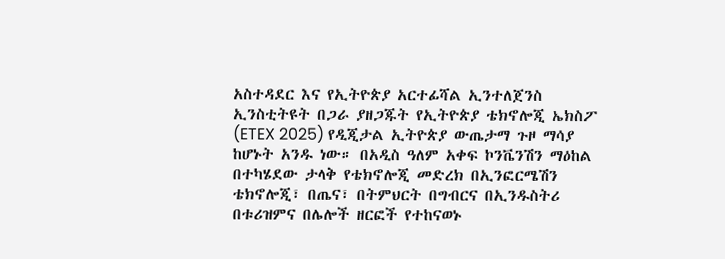አስተዳደር እና የኢትዮጵያ አርተፊሻል ኢንተለጀንስ ኢንስቲትዩት በጋራ ያዘጋጁት የኢትዮጵያ ቴክኖሎጂ ኤክስፖ (ETEX 2025) የዲጂታል ኢትዮጵያ ውጤታማ ጉዞ ማሳያ ከሆኑት አንዱ ነው። በአዲስ ዓለም አቀፍ ኮንቬንሽን ማዕከል በተካሄደው ታላቅ የቴክኖሎጂ መድረክ በኢንፎርሜሽን ቴክኖሎጂ፣ በጤና፣ በትምህርት በግብርና በኢንዱስትሪ በቱሪዝምና በሌሎች ዘርፎች የተከናወኑ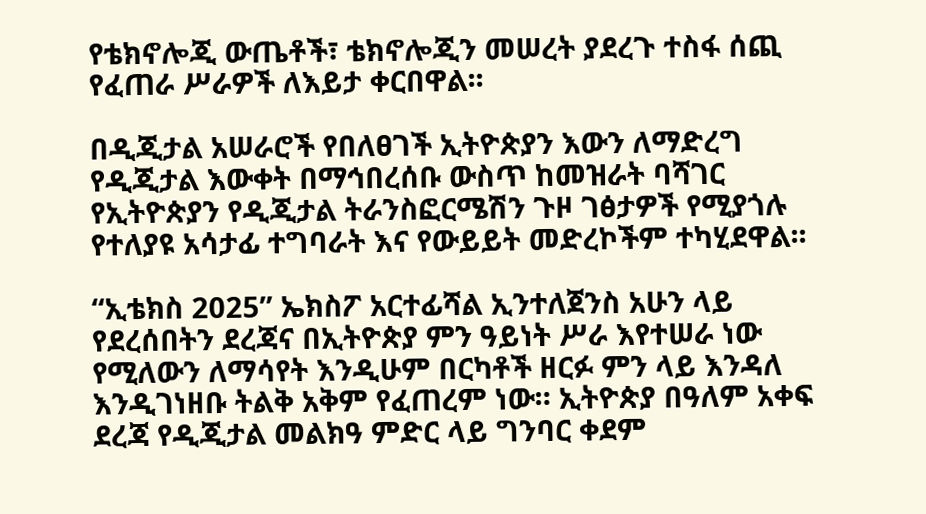የቴክኖሎጂ ውጤቶች፣ ቴክኖሎጂን መሠረት ያደረጉ ተስፋ ሰጪ የፈጠራ ሥራዎች ለእይታ ቀርበዋል፡፡

በዲጂታል አሠራሮች የበለፀገች ኢትዮጵያን እውን ለማድረግ የዲጂታል እውቀት በማኅበረሰቡ ውስጥ ከመዝራት ባሻገር የኢትዮጵያን የዲጂታል ትራንስፎርሜሽን ጉዞ ገፅታዎች የሚያጎሉ የተለያዩ አሳታፊ ተግባራት እና የውይይት መድረኮችም ተካሂደዋል፡፡

“ኢቴክስ 2025” ኤክስፖ አርተፊሻል ኢንተለጀንስ አሁን ላይ የደረሰበትን ደረጃና በኢትዮጵያ ምን ዓይነት ሥራ እየተሠራ ነው የሚለውን ለማሳየት እንዲሁም በርካቶች ዘርፉ ምን ላይ እንዳለ እንዲገነዘቡ ትልቅ አቅም የፈጠረም ነው። ኢትዮጵያ በዓለም አቀፍ ደረጃ የዲጂታል መልክዓ ምድር ላይ ግንባር ቀደም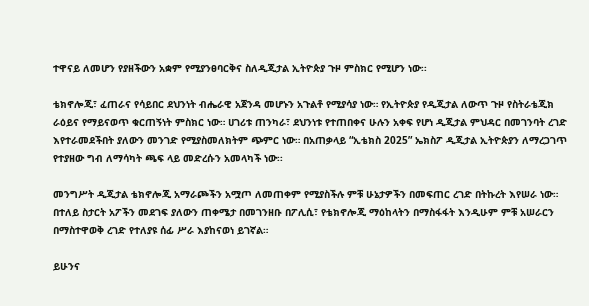ተዋናይ ለመሆን የያዘችውን አቋም የሚያንፀባርቅና ስለዲጂታል ኢትዮጵያ ጉዞ ምስክር የሚሆን ነው፡፡

ቴክኖሎጂ፣ ፈጠራና የሳይበር ደህንነት ብሔራዊ አጀንዳ መሆኑን አጉልቶ የሚያሳያ ነው። የኢትዮጵያ የዲጂታል ለውጥ ጉዞ የስትራቴጂክ ራዕይና የማይናወጥ ቁርጠኝነት ምስክር ነው። ሀገሪቱ ጠንካራ፣ ደህንነቱ የተጠበቀና ሁሉን አቀፍ የሆነ ዲጂታል ምህዳር በመገንባት ረገድ እየተራመደችበት ያለውን መንገድ የሚያስመለክትም ጭምር ነው። በአጠቃላይ “ኢቴክስ 2025” ኤክስፖ ዲጂታል ኢትዮጵያን ለማረጋገጥ የተያዘው ግብ ለማሳካት ጫፍ ላይ መድረሱን አመላካች ነው፡፡

መንግሥት ዲጂታል ቴክኖሎጂ አማራጮችን አሟጦ ለመጠቀም የሚያስችሉ ምቹ ሁኔታዎችን በመፍጠር ረገድ በትኩረት እየሠራ ነው። በተለይ ስታርት አፖችን መደገፍ ያለውን ጠቀሜታ በመገንዘቡ በፖሊሲ፣ የቴክኖሎጂ ማዕከላትን በማስፋፋት እንዲሁም ምቹ አሠራርን በማስተዋወቅ ረገድ የተለያዩ ሰፊ ሥራ እያከናወነ ይገኛል።

ይሁንና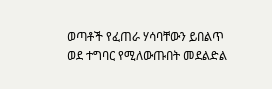ወጣቶች የፈጠራ ሃሳባቸውን ይበልጥ ወደ ተግባር የሚለውጡበት መደልድል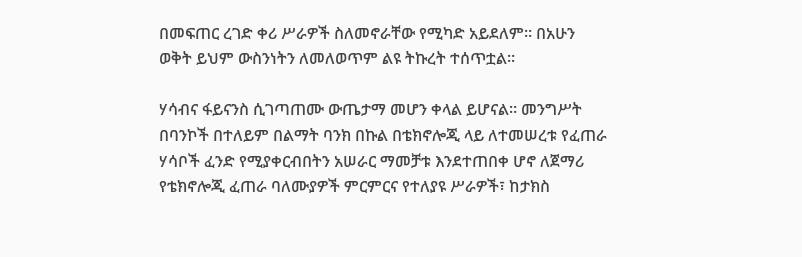በመፍጠር ረገድ ቀሪ ሥራዎች ስለመኖራቸው የሚካድ አይደለም። በአሁን ወቅት ይህም ውስንነትን ለመለወጥም ልዩ ትኩረት ተሰጥቷል።

ሃሳብና ፋይናንስ ሲገጣጠሙ ውጤታማ መሆን ቀላል ይሆናል። መንግሥት በባንኮች በተለይም በልማት ባንክ በኩል በቴክኖሎጂ ላይ ለተመሠረቱ የፈጠራ ሃሳቦች ፈንድ የሚያቀርብበትን አሠራር ማመቻቱ እንደተጠበቀ ሆኖ ለጀማሪ የቴክኖሎጂ ፈጠራ ባለሙያዎች ምርምርና የተለያዩ ሥራዎች፣ ከታክስ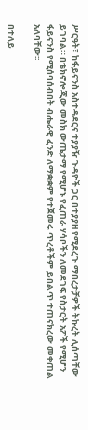ሥርዓት፣ ከፋይናንስ አስተዳደርና ተያያዥ ጉዳዮች ጋር በተያያዘ የሚደረጉ ማበረታቻዎች ትኩረት ሊሰጣቸው ይገባል። በቴክኖሎጂው መስክ ውጤታማ የሚሆኑ የፈጠራ ሃሳቦችን ለመደገፍ የስታርት አፖች የሚሆን ፋይናንስ የሚሰባሰብበት ብሔራዊ ፈንድ ለማቋቋም የተጀመሩ ጥረቶችም ይበልጥ ተጠናክረው መቀጠል አለባቸው፡፡

በተለይ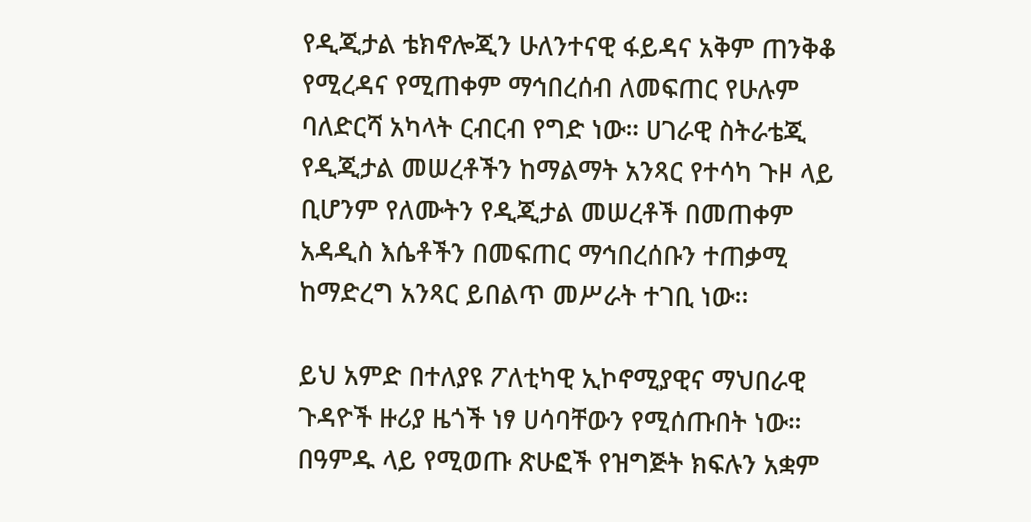የዲጂታል ቴክኖሎጂን ሁለንተናዊ ፋይዳና አቅም ጠንቅቆ የሚረዳና የሚጠቀም ማኅበረሰብ ለመፍጠር የሁሉም ባለድርሻ አካላት ርብርብ የግድ ነው። ሀገራዊ ስትራቴጂ የዲጂታል መሠረቶችን ከማልማት አንጻር የተሳካ ጉዞ ላይ ቢሆንም የለሙትን የዲጂታል መሠረቶች በመጠቀም አዳዲስ እሴቶችን በመፍጠር ማኅበረሰቡን ተጠቃሚ ከማድረግ አንጻር ይበልጥ መሥራት ተገቢ ነው፡፡

ይህ አምድ በተለያዩ ፖለቲካዊ ኢኮኖሚያዊና ማህበራዊ ጉዳዮች ዙሪያ ዜጎች ነፃ ሀሳባቸውን የሚሰጡበት ነው። በዓምዱ ላይ የሚወጡ ጽሁፎች የዝግጅት ክፍሉን አቋም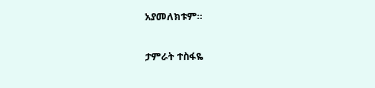አያመለክቱም።

ታምራት ተስፋዬ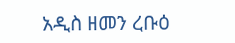አዲስ ዘመን ረቡዕ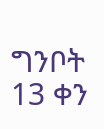ግንቦት 13 ቀን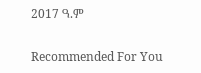2017 ዓ.ም

Recommended For You